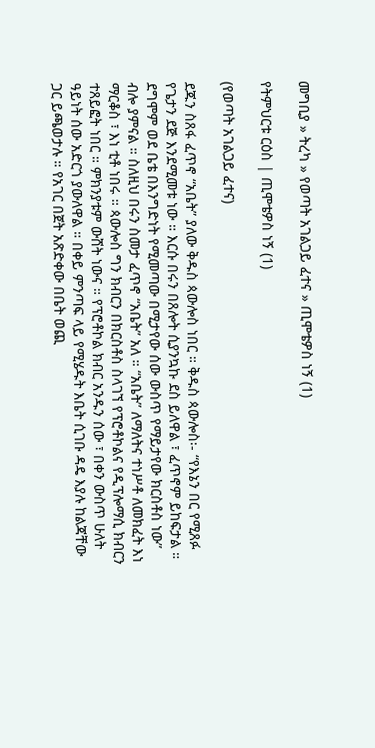መግቢያ » ትረካ » የወጣት አገልጋይ ፈተና » ጢሞቴዎስ ነኝ (1)

የትምህርቱ ርዕስ | ጢሞቴዎስ ነኝ (1)

(የወጣት አገልጋይ ፈተና)

ደጁን ስጸፋ ፈጥኖ “አቤት” ያለው ቅዱስ ጳውሎስ ነበር ። ቅዱስ ጳውሎስ፡- “የእኔን በር የሚጸፉ የጌታን ደጅ እንደሚመቱ ነው ። እርሱ በሩን በጸሎት ሲያንኳኩ ደስ ይለዋል ፣ ፈጥኖም ይከፍታል ። ደግሞም ወደ ቤቴ በእንግድነት የሚመጣው በሚታየው ሰው ውስጥ የማይታየው ክርስቶስ ነው” ብሎ ያምናል ። ስለዚህ በሩን ስመታ ፈጥኖ “አቤት” አለ ። “አቤት” ለማለትና ተነሥቶ ለመክፈት እነ ማርቆስ ፣ እነ ቲቶ ነበሩ ። ጳውሎስ ግን ክብርን በክርስቶስ ስላገኘ የፕሮቶኮልና የዲፕሎማሲ ክብርን ተጸይፎት ነበር ። ምክንያቱም ውሸት ነውና ። የፕሮቶኮል ክብር አንዱን ሰው ፣ በቀን ውስጥ ሁለት ዓይነት ሰው አድርጎ ያውለዋል ። በቀይ ምንጣፍ ላይ የሚሄዱት እቤት ሲገቡ ዳዴ እያሉ ከልጃቸው ጋር ይጫወታሉ ። የአገር በጀት አጽድቀው በቤት ወጪ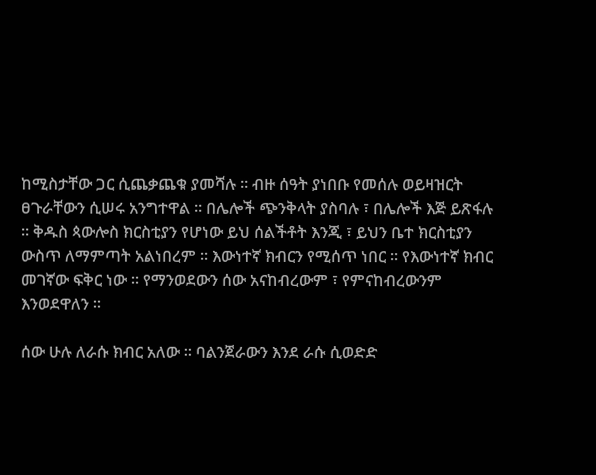ከሚስታቸው ጋር ሲጨቃጨቁ ያመሻሉ ። ብዙ ሰዓት ያነበቡ የመሰሉ ወይዛዝርት ፀጉራቸውን ሲሠሩ አንግተዋል ። በሌሎች ጭንቅላት ያስባሉ ፣ በሌሎች እጅ ይጽፋሉ ። ቅዱስ ጳውሎስ ክርስቲያን የሆነው ይህ ሰልችቶት እንጂ ፣ ይህን ቤተ ክርስቲያን ውስጥ ለማምጣት አልነበረም ። እውነተኛ ክብርን የሚሰጥ ነበር ። የእውነተኛ ክብር መገኛው ፍቅር ነው ። የማንወደውን ሰው አናከብረውም ፣ የምናከብረውንም እንወደዋለን ።

ሰው ሁሉ ለራሱ ክብር አለው ። ባልንጀራውን እንደ ራሱ ሲወድድ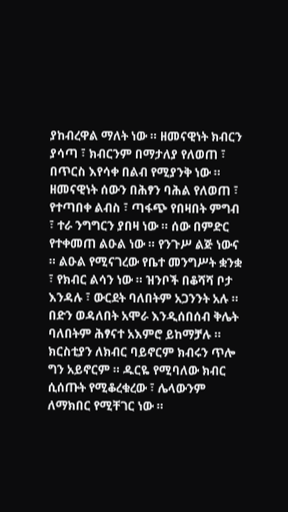ያከብረዋል ማለት ነው ። ዘመናዊነት ክብርን ያሳጣ ፣ ክብርንም በማታለያ የለወጠ ፣ በጥርስ እየሳቀ በልብ የሚያንቅ ነው ። ዘመናዊነት ሰውን በሕፃን ባሕል የለወጠ ፣ የተጣበቀ ልብስ ፣ ጣፋጭ የበዛበት ምግብ ፣ ተራ ንግግርን ያበዛ ነው ። ሰው በምድር የተቀመጠ ልዑል ነው ። የንጉሥ ልጅ ነውና ። ልዑል የሚናገረው የቤተ መንግሥት ቋንቋ ፣ የክብር ልሳን ነው ። ዝንቦች በቆሻሻ ቦታ እንዳሉ ፣ ውርደት ባለበትም አጋንንት አሉ ። በድን ወዳለበት አሞራ እንዲሰበሰብ ቅሌት ባለበትም ሕፃናተ አእምሮ ይከማቻሉ ። ክርስቲያን ለክብር ባይኖርም ክብሩን ጥሎ ግን አይኖርም ። ዱርዬ የሚባለው ክብር ሲሰጡት የሚቆረቁረው ፣ ሌላውንም ለማክበር የሚቸገር ነው ።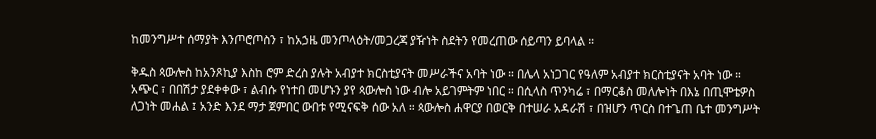ከመንግሥተ ሰማያት እንጦሮጦስን ፣ ከአኃዜ መንጦላዕት/መጋረጃ ያዥነት ስደትን የመረጠው ሰይጣን ይባላል ።

ቅዱስ ጳውሎስ ከአንጾኪያ እስከ ሮም ድረስ ያሉት አብያተ ክርስቲያናት መሥራችና አባት ነው ። በሌላ አነጋገር የዓለም አብያተ ክርስቲያናት አባት ነው ። አጭር ፣ በበሽታ ያደቀቀው ፣ ልብሱ የነተበ መሆኑን ያየ ጳውሎስ ነው ብሎ አይገምትም ነበር ። በሲላስ ጥንካሬ ፣ በማርቆስ መለሎነት በእኔ በጢሞቴዎስ ለጋነት መሐል ፤ አንድ እንደ ማታ ጀምበር ውበቱ የሚናፍቅ ሰው አለ ። ጳውሎስ ሐዋርያ በወርቅ በተሠራ አዳራሽ ፣ በዝሆን ጥርስ በተጌጠ ቤተ መንግሥት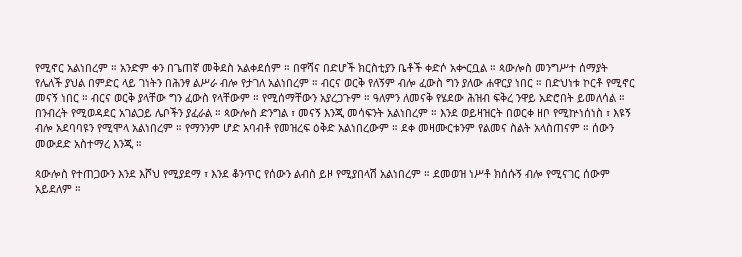የሚኖር አልነበረም ። አንድም ቀን በጌጠኛ መቅደስ አልቀደሰም ። በዋሻና በድሆች ክርስቲያን ቤቶች ቀድሶ አቍርቧል ። ጳውሎስ መንግሥተ ሰማያት የሌለች ያህል በምድር ላይ ገነትን በሕንፃ ልሥራ ብሎ የታገለ አልነበረም ። ብርና ወርቅ የለኝም ብሎ ፈውስ ግን ያለው ሐዋርያ ነበር ። በድህነቱ ኮርቶ የሚኖር መናኝ ነበር ። ብርና ወርቅ ያላቸው ግን ፈውስ የላቸውም ። የሚሰማቸውን አያረጋጉም ። ዓለምን ለመናቅ የሄደው ሕዝብ ፍቅረ ንዋይ አድሮበት ይመለሳል ። በንብረት የሚወዳደር አገልጋይ ሌቦችን ያፈራል ። ጳውሎስ ድንግል ፣ መናኝ እንጂ መሳፍንት አልነበረም ። እንደ ወይዛዝርት በወርቀ ዘቦ የሚኵነሰነስ ፣ እዩኝ ብሎ አደባባዩን የሚሞላ አልነበረም ። የማንንም ሆድ አባብቶ የመዝረፍ ዕቅድ አልነበረውም ። ደቀ መዛሙርቱንም የልመና ስልት አላስጠናም ። ሰውን መውደድ አስተማረ እንጂ ።

ጳውሎስ የተጠጋውን እንደ እሾህ የሚያደማ ፣ እንደ ቆንጥር የሰውን ልብስ ይዞ የሚያበላሽ አልነበረም ። ደመወዝ ነሥቶ ክሰሱኝ ብሎ የሚናገር ሰውም አይደለም ።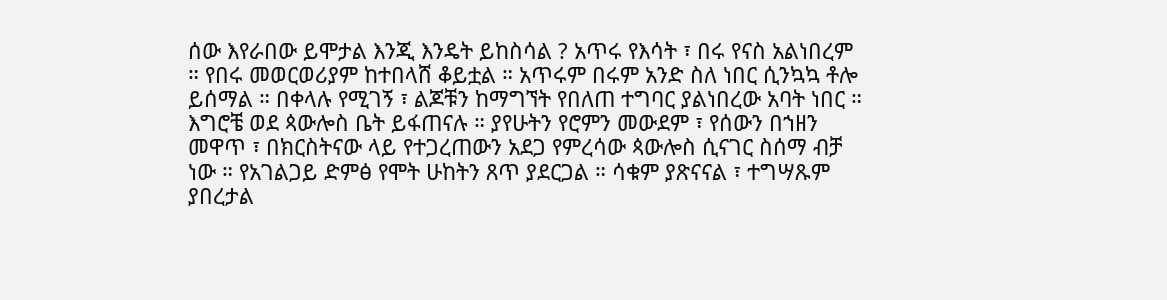ሰው እየራበው ይሞታል እንጂ እንዴት ይከስሳል ? አጥሩ የእሳት ፣ በሩ የናስ አልነበረም ። የበሩ መወርወሪያም ከተበላሸ ቆይቷል ። አጥሩም በሩም አንድ ስለ ነበር ሲንኳኳ ቶሎ ይሰማል ። በቀላሉ የሚገኝ ፣ ልጆቹን ከማግኘት የበለጠ ተግባር ያልነበረው አባት ነበር ። እግሮቼ ወደ ጳውሎስ ቤት ይፋጠናሉ ። ያየሁትን የሮምን መውደም ፣ የሰውን በኀዘን መዋጥ ፣ በክርስትናው ላይ የተጋረጠውን አደጋ የምረሳው ጳውሎስ ሲናገር ስሰማ ብቻ ነው ። የአገልጋይ ድምፅ የሞት ሁከትን ጸጥ ያደርጋል ። ሳቁም ያጽናናል ፣ ተግሣጹም ያበረታል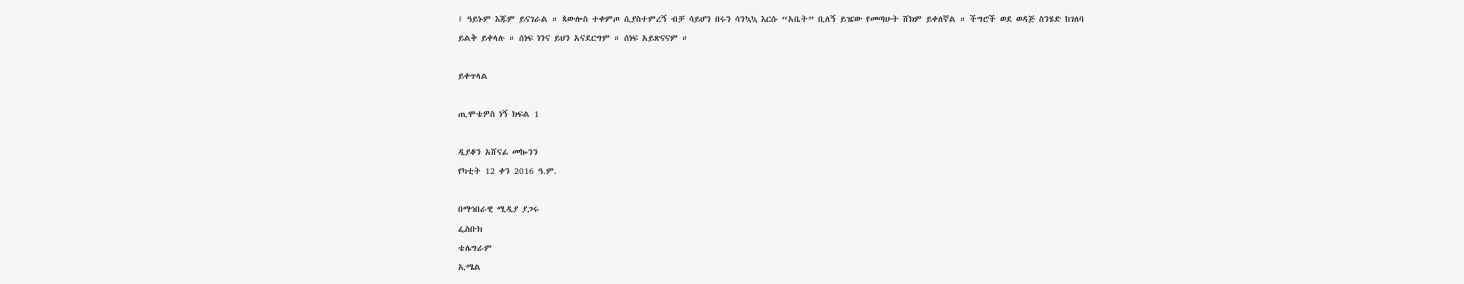፤ ዓይኑም እጁም ይናገራል ። ጳውሎስ ተቀምጦ ሲያስተምረኝ ብቻ ሳይሆን በሩን ሳንኳኳ እርሱ “አቤት” ቢለኝ ይዤው የመጣሁት ሸክም ይቀለኛል ። ችግሮች ወደ ወዳጅ ስንሄድ ከገለባ ይልቅ ይቀላሉ ። ሰነፍ ነንና ይህን አናደርግም ። ሰነፍ አይጽናናም ።

ይቀጥላል

ጢሞቴዎስ ነኝ ክፍል 1

ዲያቆን አሸናፊ መኰንን
የካቲት 12 ቀን 2016 ዓ.ም.

በማኅበራዊ ሚዲያ ያጋሩ
ፌስቡክ
ቴሌግራም
ኢሜል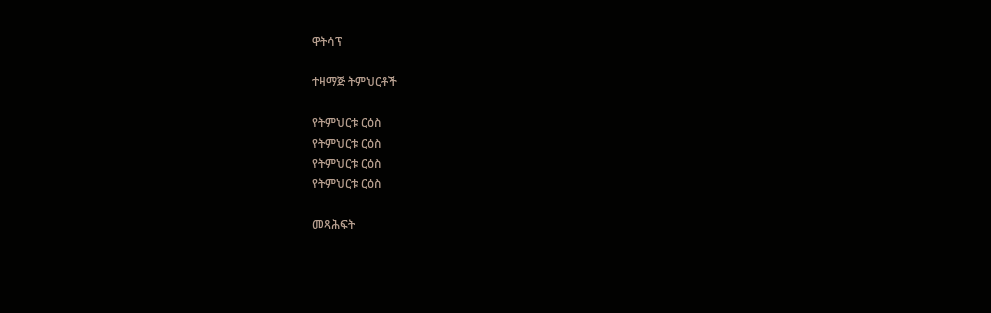ዋትሳፕ

ተዛማጅ ትምህርቶች

የትምህርቱ ርዕስ
የትምህርቱ ርዕስ
የትምህርቱ ርዕስ
የትምህርቱ ርዕስ

መጻሕፍት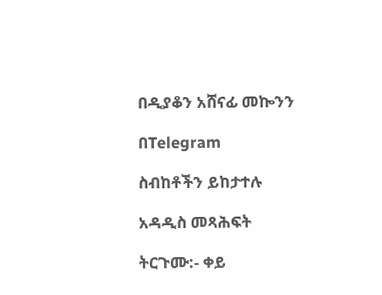በዲያቆን አሸናፊ መኰንን

በTelegram

ስብከቶችን ይከታተሉ

አዳዲስ መጻሕፍት

ትርጉሙ:- ቀይ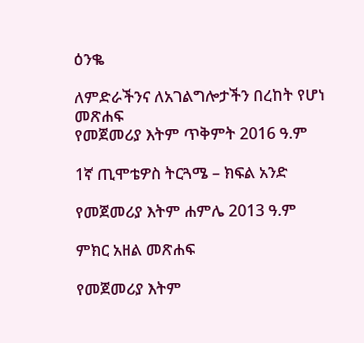ዕንቈ

ለምድራችንና ለአገልግሎታችን በረከት የሆነ መጽሐፍ
የመጀመሪያ እትም ጥቅምት 2016 ዓ.ም

1ኛ ጢሞቴዎስ ትርጓሜ – ክፍል አንድ

የመጀመሪያ እትም ሐምሌ 2013 ዓ.ም

ምክር አዘል መጽሐፍ

የመጀመሪያ እትም